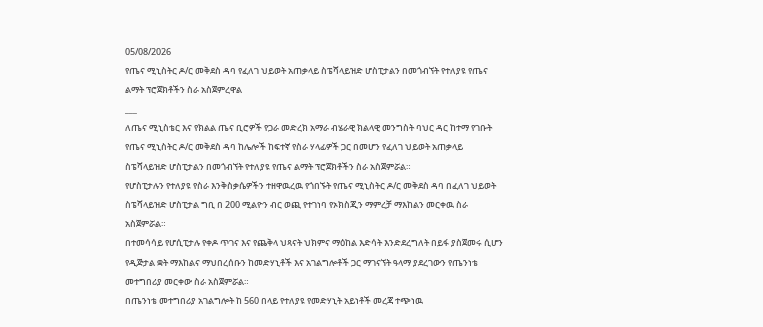05/08/2026
የጤና ሚኒስትር ዶ/ር መቅደስ ዳባ የፈለገ ህይወት አጠቃላይ ስፔሻላይዝድ ሆስፒታልን በመጎብኘት የተለያዩ የጤና ልማት ፕሮጀክቶችን ስራ አስጀምረዋል
___
ለጤና ሚኒስቴር እና የክልል ጤና ቢሮዎች የጋራ መድረክ አማራ ብሄራዊ ክልላዊ መንግስት ባህር ዳር ከተማ የገቡት የጤና ሚኒስትር ዶ/ር መቅደስ ዳባ ከሌሎች ከፍተኛ የስራ ሃላፊዎች ጋር በመሆን የፈለገ ህይወት አጠቃላይ ስፔሻላይዝድ ሆስፒታልን በመጎብኘት የተለያዩ የጤና ልማት ፕሮጀክቶችን ስራ አስጀምሯል።
የሆስፒታሉን የተለያዩ የስራ እንቅስቃሴዎችን ተዘዋዉረዉ የጎበኙት የጤና ሚኒስትር ዶ/ር መቅደስ ዳባ በፈለገ ህይወት ስፔሻላይዝድ ሆስፒታል ግቢ በ 200 ሚልዮን ብር ወጪ የተገነባ የኦክስጂን ማምረቻ ማእከልን መርቀዉ ስራ አስጀምሯል።
በተመሳሳይ የሆሲፒታሉ የቀዶ ጥገና እና የጨቅላ ህጻናት ህክምና ማዕከል እድሳት እንድደረግለት በይፋ ያስጀመሩ ሲሆን የዲጅታል ቋት ማእከልና ማህበረሰቡን ከመድሃኒቶች እና አገልግሎቶች ጋር ማገናኘት ዓላማ ያደረገውን የጤንነቴ መተግበሪያ መርቀው ስራ አስጀምሯል።
በጤንነቴ መተግበሪያ አገልግሎት ከ 560 በላይ የተለያዩ የመድሃኒት አይነቶች መረጃ ተጭነዉ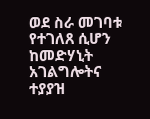ወደ ስራ መገባቱ የተገለጸ ሲሆን ከመድሃኒት አገልግሎትና ተያያዝ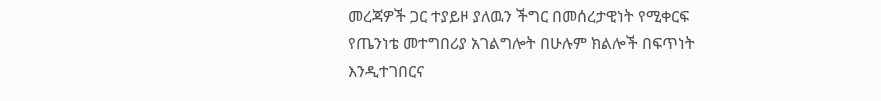መረጃዎች ጋር ተያይዞ ያለዉን ችግር በመሰረታዊነት የሚቀርፍ የጤንነቴ መተግበሪያ አገልግሎት በሁሉም ክልሎች በፍጥነት እንዲተገበርና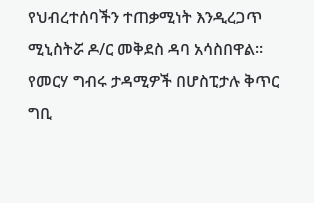የህብረተሰባችን ተጠቃሚነት እንዲረጋጥ ሚኒስትሯ ዶ/ር መቅደስ ዳባ አሳስበዋል።
የመርሃ ግብሩ ታዳሚዎች በሆስፒታሉ ቅጥር ግቢ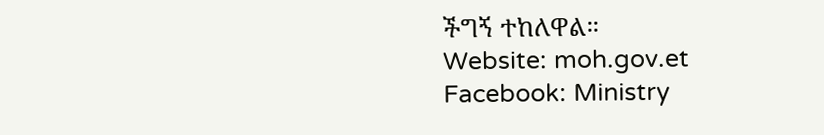ችግኝ ተከለዋል።
Website: moh.gov.et
Facebook: Ministry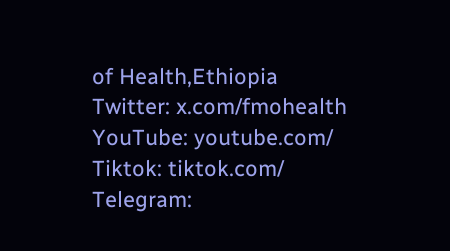of Health,Ethiopia
Twitter: x.com/fmohealth
YouTube: youtube.com/
Tiktok: tiktok.com/
Telegram: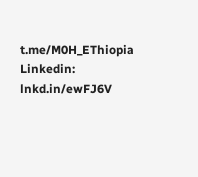t.me/M0H_EThiopia
Linkedin: lnkd.in/ewFJ6V